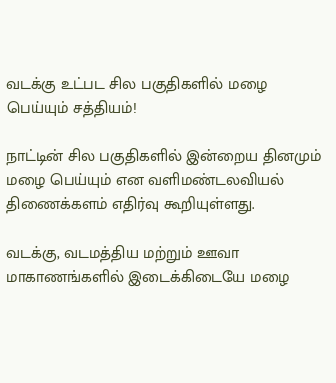வடக்கு உட்பட சில பகுதிகளில் மழை பெய்யும் சத்தியம்!

நாட்டின் சில பகுதிகளில் இன்றைய தினமும் மழை பெய்யும் என வளிமண்டலவியல் திணைக்களம் எதிர்வு கூறியுள்ளது.

வடக்கு, வடமத்திய மற்றும் ஊவா மாகாணங்களில் இடைக்கிடையே மழை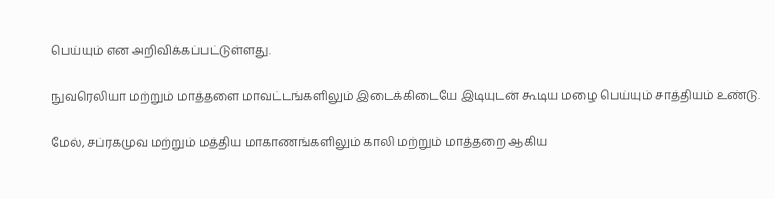பெய்யும் என அறிவிக்கப்பட்டுள்ளது.

நுவரெலியா மற்றும் மாத்தளை மாவட்டங்களிலும் இடைக்கிடையே இடியுடன் கூடிய மழை பெய்யும் சாத்தியம் உண்டு.

மேல், சப்ரகமுவ மற்றும் மத்திய மாகாணங்களிலும் காலி மற்றும் மாத்தறை ஆகிய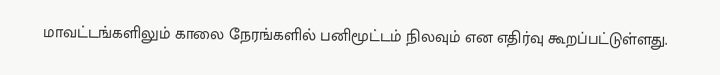மாவட்டங்களிலும் காலை நேரங்களில் பனிமூட்டம் நிலவும் என எதிர்வு கூறப்பட்டுள்ளது.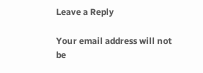Leave a Reply

Your email address will not be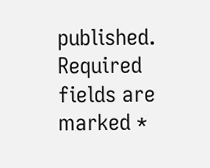published. Required fields are marked *